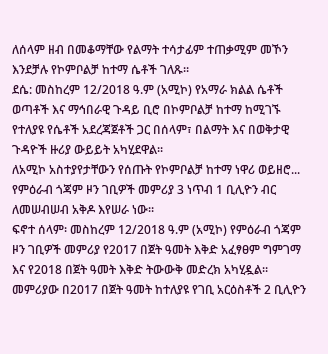ለሰላም ዘብ በመቆማቸው የልማት ተሳታፊም ተጠቃሚም መኾን እንደቻሉ የኮምቦልቻ ከተማ ሴቶች ገለጹ።
ደሴ: መስከረም 12/2018 ዓ.ም (አሚኮ) የአማራ ክልል ሴቶች ወጣቶች እና ማኅበራዊ ጉዳይ ቢሮ በኮምቦልቻ ከተማ ከሚገኙ የተለያዩ የሴቶች አደረጃጀቶች ጋር በሰላም፣ በልማት እና በወቅታዊ ጉዳዮች ዙሪያ ውይይት አካሂደዋል፡፡
ለአሚኮ አስተያየታቸውን የሰጡት የኮምቦልቻ ከተማ ነዋሪ ወይዘሮ...
የምዕራብ ጎጃም ዞን ገቢዎች መምሪያ 3 ነጥብ 1 ቢሊዮን ብር ለመሠብሠብ አቅዶ እየሠራ ነው።
ፍኖተ ሰላም፡ መስከረም 12/2018 ዓ.ም (አሚኮ) የምዕራብ ጎጃም ዞን ገቢዎች መምሪያ የ2017 በጀት ዓመት እቅድ አፈፃፀም ግምገማ እና የ2018 በጀት ዓመት እቅድ ትውውቅ መድረክ አካሂዷል።
መምሪያው በ2017 በጀት ዓመት ከተለያዩ የገቢ አርዕስቶች 2 ቢሊዮን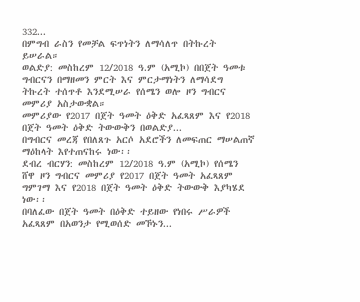332...
በምግብ ራስን የመቻል ፍጥነትን ለማሳለጥ በትኩረት ይሠራል።
ወልድያ: መስከረም 12/2018 ዓ.ም (አሚኮ) በበጀት ዓመቱ ግብርናን በማዘመን ምርት እና ምርታማነትን ለማሳደግ ትኩረት ተሰጥቶ እንደሚሠራ የሰሜን ወሎ ዞን ግብርና መምሪያ አስታውቋል።
መምሪያው የ2017 በጀት ዓመት ዕቅድ አፈጻጸም እና የ2018 በጀት ዓመት ዕቅድ ትውውቅን በወልድያ...
በግብርና መረጃ የበለጸጉ አርሶ አደሮችን ለመፍጠር ማሠልጠኛ ማዕከላት እየተጠናከሩ ነው፡፡
ደብረ ብርሃን: መስከረም 12/2018 ዓ.ም (አሚኮ) የሰሜን ሸዋ ዞን ግብርና መምሪያ የ2017 በጀት ዓመት አፈጻጸም ግምገማ እና የ2018 በጀት ዓመት ዕቅድ ትውውቅ እያካሄደ ነው፡፡
በባለፈው በጀት ዓመት በዕቅድ ተይዘው የነበሩ ሥራዎች አፈጻጸም በአወንታ የሚወሰድ መኾኑን...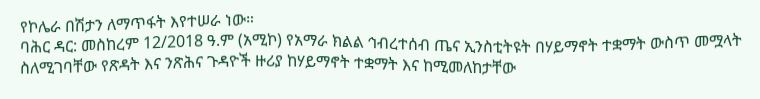የኮሌራ በሽታን ለማጥፋት እየተሠራ ነው።
ባሕር ዳር: መስከረም 12/2018 ዓ.ም (አሚኮ) የአማራ ክልል ኅብረተሰብ ጤና ኢንስቲትዩት በሃይማኖት ተቋማት ውስጥ መሟላት ስለሚገባቸው የጽዳት እና ንጽሕና ጉዳዮች ዙሪያ ከሃይማኖት ተቋማት እና ከሚመለከታቸው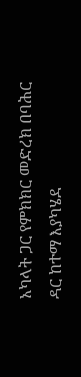አካላት ጋር የምክክር መድረክ በባሕር ዳር ከተማ እያካሄደ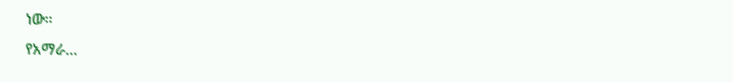ነው።
የአማራ...